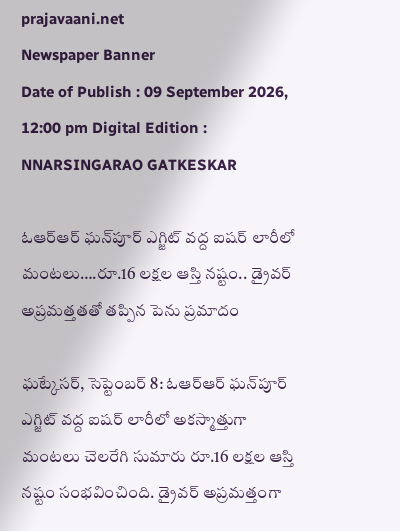prajavaani.net
Newspaper Banner
Date of Publish : 09 September 2026, 12:00 pm Digital Edition : NNARSINGARAO GATKESKAR

ఓఆర్‌ఆర్‌ ఘన్‌పూర్‌ ఎగ్జిట్‌ వద్ద ఐషర్‌ లారీలో మంటలు….రూ.16 లక్షల ఆస్తి నష్టం.. డ్రైవర్‌ అప్రమత్తతతో తప్పిన పెను ప్రమాదం

ఘట్కేసర్‌, సెప్టెంబర్‌ 8: ఓఆర్‌ఆర్‌ ఘన్‌పూర్‌ ఎగ్జిట్‌ వద్ద ఐషర్‌ లారీలో అకస్మాత్తుగా మంటలు చెలరేగి సుమారు రూ.16 లక్షల ఆస్తి నష్టం సంభవించింది. డ్రైవర్‌ అప్రమత్తంగా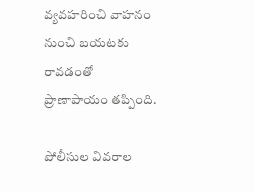వ్యవహరించి వాహనం నుంచి బయటకు రావడంతో ప్రాణాపాయం తప్పింది.

పోలీసుల వివరాల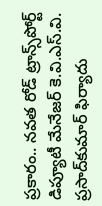ప్రకారం.. నవత రోడ్‌ ట్రాన్స్‌పోర్ట్‌ డిప్యూటీ మేనేజర్‌ కె.వి.ఎస్‌.వి. ప్రసాద్‌కుమార్‌ ఫిర్యాదు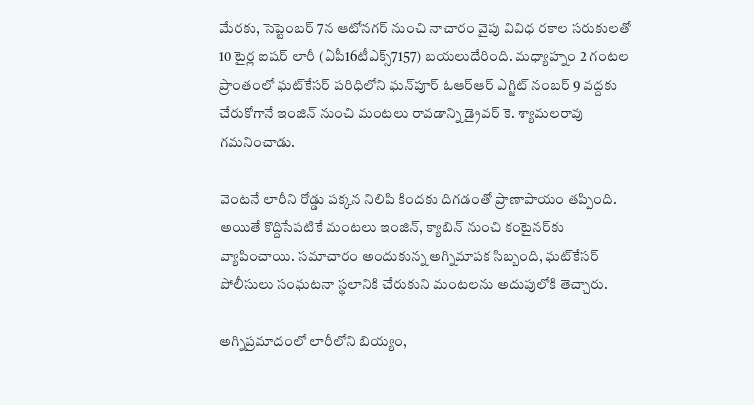మేరకు, సెప్టెంబర్‌ 7న ఆటోనగర్‌ నుంచి నాచారం వైపు వివిధ రకాల సరుకులతో 10 టైర్ల ఐషర్‌ లారీ (ఏపీ16టీఎక్స్‌7157) బయలుదేరింది. మధ్యాహ్నం 2 గంటల ప్రాంతంలో ఘట్‌కేసర్‌ పరిధిలోని ఘన్‌పూర్‌ ఓఆర్‌ఆర్‌ ఎగ్జిట్‌ నంబర్‌ 9 వద్దకు చేరుకోగానే ఇంజిన్‌ నుంచి మంటలు రావడాన్ని డ్రైవర్‌ కె. శ్యామలరావు గమనించాడు.

వెంటనే లారీని రోడ్డు పక్కన నిలిపి కిందకు దిగడంతో ప్రాణాపాయం తప్పింది. అయితే కొద్దిసేపటికే మంటలు ఇంజిన్‌, క్యాబిన్‌ నుంచి కంటైనర్‌కు వ్యాపించాయి. సమాచారం అందుకున్న అగ్నిమాపక సిబ్బంది, ఘట్‌కేసర్‌ పోలీసులు సంఘటనా స్థలానికి చేరుకుని మంటలను అదుపులోకి తెచ్చారు.

అగ్నిప్రమాదంలో లారీలోని బియ్యం,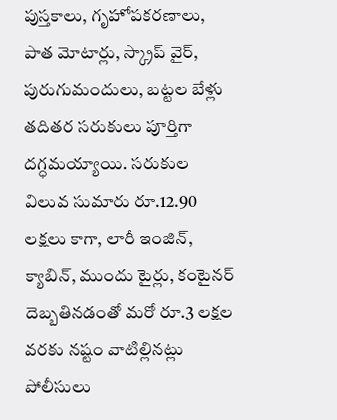పుస్తకాలు, గృహోపకరణాలు, పాత మోటార్లు, స్క్రాప్‌ వైర్‌, పురుగుమందులు, బట్టల బేళ్లు తదితర సరుకులు పూర్తిగా దగ్ధమయ్యాయి. సరుకుల విలువ సుమారు రూ.12.90 లక్షలు కాగా, లారీ ఇంజిన్‌, క్యాబిన్‌, ముందు టైర్లు, కంటైనర్‌ దెబ్బతినడంతో మరో రూ.3 లక్షల వరకు నష్టం వాటిల్లినట్లు పోలీసులు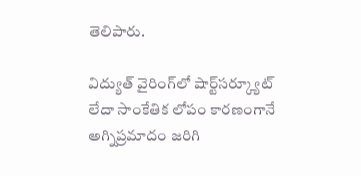తెలిపారు.

విద్యుత్‌ వైరింగ్‌లో షార్ట్‌సర్క్యూట్‌ లేదా సాంకేతిక లోపం కారణంగానే అగ్నిప్రమాదం జరిగి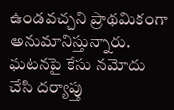ఉండవచ్చని ప్రాథమికంగా అనుమానిస్తున్నారు. ఘటనపై కేసు నమోదు చేసి దర్యాప్తు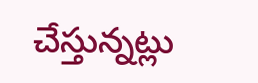చేస్తున్నట్లు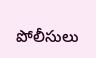పోలీసులు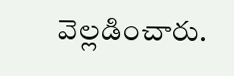వెల్లడించారు.